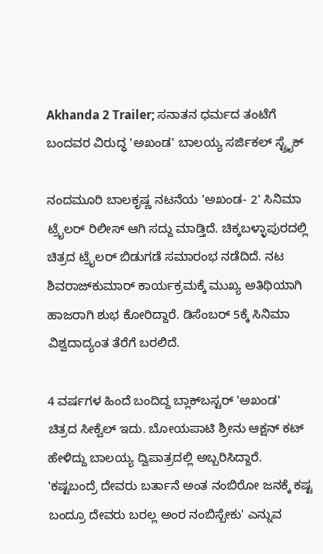Akhanda 2 Trailer; ಸನಾತನ ಧರ್ಮದ ತಂಟೆಗೆ ಬಂದವರ ವಿರುದ್ಧ 'ಅಖಂಡ' ಬಾಲಯ್ಯ ಸರ್ಜಿಕಲ್ ಸ್ಟ್ರೈಕ್

ನಂದಮೂರಿ ಬಾಲಕೃಷ್ಣ ನಟನೆಯ 'ಅಖಂಡ- 2' ಸಿನಿಮಾ ಟ್ರೈಲರ್ ರಿಲೀಸ್ ಆಗಿ ಸದ್ದು ಮಾಡ್ತಿದೆ. ಚಿಕ್ಕಬಳ್ಳಾಪುರದಲ್ಲಿ ಚಿತ್ರದ ಟ್ರೈಲರ್ ಬಿಡುಗಡೆ ಸಮಾರಂಭ ನಡೆದಿದೆ. ನಟ ಶಿವರಾಜ್‌ಕುಮಾರ್ ಕಾರ್ಯಕ್ರಮಕ್ಕೆ ಮುಖ್ಯ ಅತಿಥಿಯಾಗಿ ಹಾಜರಾಗಿ ಶುಭ ಕೋರಿದ್ದಾರೆ. ಡಿಸೆಂಬರ್ 5ಕ್ಕೆ ಸಿನಿಮಾ ವಿಶ್ವದಾದ್ಯಂತ ತೆರೆಗೆ ಬರಲಿದೆ.

4 ವರ್ಷಗಳ ಹಿಂದೆ ಬಂದಿದ್ದ ಬ್ಲಾಕ್‌ಬಸ್ಟರ್ 'ಅಖಂಡ' ಚಿತ್ರದ ಸೀಕ್ವೆಲ್ ಇದು. ಬೋಯಪಾಟಿ ಶ್ರೀನು ಆಕ್ಷನ್ ಕಟ್ ಹೇಳಿದ್ದು ಬಾಲಯ್ಯ ದ್ವಿಪಾತ್ರದಲ್ಲಿ ಅಬ್ಬರಿಸಿದ್ದಾರೆ. 'ಕಷ್ಟಬಂದ್ರೆ ದೇವರು ಬರ್ತಾನೆ ಅಂತ ನಂಬಿರೋ ಜನಕ್ಕೆ ಕಷ್ಟ ಬಂದ್ರೂ ದೇವರು ಬರಲ್ಲ ಅಂರ ನಂಬಿಸ್ಬೇಕು' ಎನ್ನುವ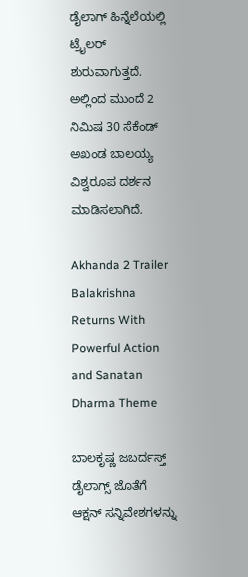ಡೈಲಾಗ್ ಹಿನ್ನೆಲೆಯಲ್ಲಿ ಟ್ರೈಲರ್ ಶುರುವಾಗುತ್ತದೆ. ಅಲ್ಲಿಂದ ಮುಂದೆ 2 ನಿಮಿಷ 30 ಸೆಕೆಂಡ್ ಅಖಂಡ ಬಾಲಯ್ಯ ವಿಶ್ವರೂಪ ದರ್ಶನ ಮಾಡಿಸಲಾಗಿದೆ.

Akhanda 2 Trailer Balakrishna Returns With Powerful Action and Sanatan Dharma Theme

ಬಾಲಕೃಷ್ಣ ಜಬರ್ದಸ್ತ್ ಡೈಲಾಗ್ಸ್ ಜೊತೆಗೆ ಆಕ್ಷನ್ ಸನ್ನಿವೇಶಗಳನ್ನು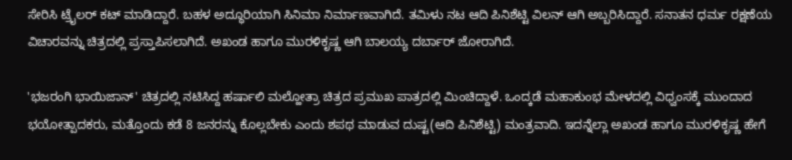ಸೇರಿಸಿ ಟ್ರೈಲರ್ ಕಟ್ ಮಾಡಿದ್ದಾರೆ. ಬಹಳ ಅದ್ಧೂರಿಯಾಗಿ ಸಿನಿಮಾ ನಿರ್ಮಾಣವಾಗಿದೆ. ತಮಿಳು ನಟ ಆದಿ ಪಿನಿಶೆಟ್ಟಿ ವಿಲನ್ ಆಗಿ ಅಬ್ಬರಿಸಿದ್ದಾರೆ. ಸನಾತನ ಧರ್ಮ ರಕ್ಷಣೆಯ ವಿಚಾರವನ್ನು ಚಿತ್ರದಲ್ಲಿ ಪ್ರಸ್ತಾಪಿಸಲಾಗಿದೆ. ಅಖಂಡ ಹಾಗೂ ಮುರಳಿಕೃಷ್ಣ ಆಗಿ ಬಾಲಯ್ಯ ದರ್ಬಾರ್ ಜೋರಾಗಿದೆ.

'ಭಜರಂಗಿ ಭಾಯಿಜಾನ್' ಚಿತ್ರದಲ್ಲಿ ನಟಿಸಿದ್ದ ಹರ್ಷಾಲಿ ಮಲ್ಹೋತ್ರಾ ಚಿತ್ರದ ಪ್ರಮುಖ ಪಾತ್ರದಲ್ಲಿ ಮಿಂಚಿದ್ದಾಳೆ. ಒಂದ್ಕಡೆ ಮಹಾಕುಂಭ ಮೇಳದಲ್ಲಿ ವಿಧ್ವಂಸಕ್ಕೆ ಮುಂದಾದ ಭಯೋತ್ಪಾದಕರು, ಮತ್ತೊಂದು ಕಡೆ 8 ಜನರನ್ನು ಕೊಲ್ಲಬೇಕು ಎಂದು ಶಪಥ ಮಾಡುವ ದುಷ್ಟ(ಆದಿ ಪಿನಿಶೆಟ್ಟಿ) ಮಂತ್ರವಾದಿ. ಇದನ್ನೆಲ್ಲಾ ಅಖಂಡ ಹಾಗೂ ಮುರಳಿಕೃಷ್ಣ ಹೇಗೆ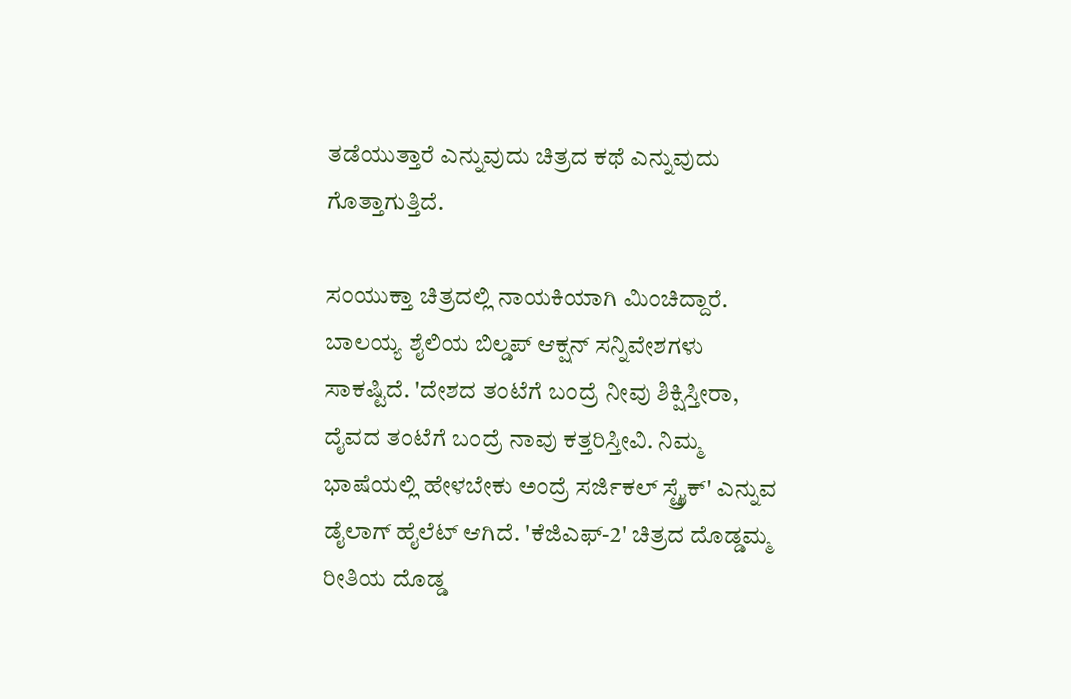ತಡೆಯುತ್ತಾರೆ ಎನ್ನುವುದು ಚಿತ್ರದ ಕಥೆ ಎನ್ನುವುದು ಗೊತ್ತಾಗುತ್ತಿದೆ.

ಸಂಯುಕ್ತಾ ಚಿತ್ರದಲ್ಲಿ ನಾಯಕಿಯಾಗಿ ಮಿಂಚಿದ್ದಾರೆ. ಬಾಲಯ್ಯ ಶೈಲಿಯ ಬಿಲ್ಡಪ್ ಆಕ್ಷನ್ ಸನ್ನಿವೇಶಗಳು ಸಾಕಷ್ಟಿದೆ. 'ದೇಶದ ತಂಟೆಗೆ ಬಂದ್ರೆ ನೀವು ಶಿಕ್ಷಿಸ್ತೀರಾ, ದೈವದ ತಂಟೆಗೆ ಬಂದ್ರೆ ನಾವು ಕತ್ತರಿಸ್ತೀವಿ. ನಿಮ್ಮ ಭಾಷೆಯಲ್ಲಿ ಹೇಳಬೇಕು ಅಂದ್ರೆ ಸರ್ಜಿಕಲ್ ಸ್ಟ್ರೈಕ್' ಎನ್ನುವ ಡೈಲಾಗ್ ಹೈಲೆಟ್ ಆಗಿದೆ. 'ಕೆಜಿಎಫ್-2' ಚಿತ್ರದ ದೊಡ್ಡಮ್ಮ ರೀತಿಯ ದೊಡ್ಡ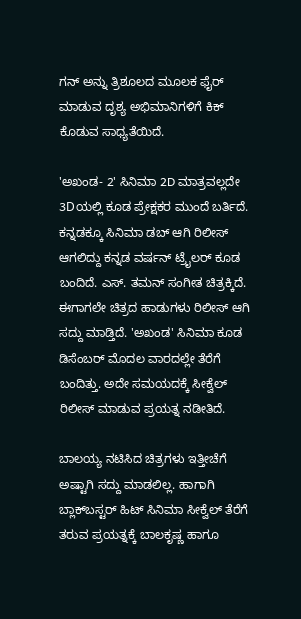ಗನ್ ಅನ್ನು ತ್ರಿಶೂಲದ ಮೂಲಕ ಫೈರ್ ಮಾಡುವ ದೃಶ್ಯ ಅಭಿಮಾನಿಗಳಿಗೆ ಕಿಕ್ ಕೊಡುವ ಸಾಧ್ಯತೆಯಿದೆ.

'ಅಖಂಡ- 2' ಸಿನಿಮಾ 2D ಮಾತ್ರವಲ್ಲದೇ 3Dಯಲ್ಲಿ ಕೂಡ ಪ್ರೇಕ್ಷಕರ ಮುಂದೆ ಬರ್ತಿದೆ. ಕನ್ನಡಕ್ಕೂ ಸಿನಿಮಾ ಡಬ್ ಆಗಿ ರಿಲೀಸ್ ಆಗಲಿದ್ದು ಕನ್ನಡ ವರ್ಷನ್ ಟ್ರೈಲರ್ ಕೂಡ ಬಂದಿದೆ. ಎಸ್. ತಮನ್ ಸಂಗೀತ ಚಿತ್ರಕ್ಕಿದೆ. ಈಗಾಗಲೇ ಚಿತ್ರದ ಹಾಡುಗಳು ರಿಲೀಸ್ ಆಗಿ ಸದ್ದು ಮಾಡ್ತಿದೆ. 'ಅಖಂಡ' ಸಿನಿಮಾ ಕೂಡ ಡಿಸೆಂಬರ್ ಮೊದಲ ವಾರದಲ್ಲೇ ತೆರೆಗೆ ಬಂದಿತ್ತು. ಅದೇ ಸಮಯದಕ್ಕೆ ಸೀಕ್ವೆಲ್ ರಿಲೀಸ್ ಮಾಡುವ ಪ್ರಯತ್ನ ನಡೀತಿದೆ.

ಬಾಲಯ್ಯ ನಟಿಸಿದ ಚಿತ್ರಗಳು ಇತ್ತೀಚೆಗೆ ಅಷ್ಟಾಗಿ ಸದ್ದು ಮಾಡಲಿಲ್ಲ. ಹಾಗಾಗಿ ಬ್ಲಾಕ್‌ಬಸ್ಟರ್ ಹಿಟ್ ಸಿನಿಮಾ ಸೀಕ್ವೆಲ್ ತೆರೆಗೆ ತರುವ ಪ್ರಯತ್ನಕ್ಕೆ ಬಾಲಕೃಷ್ಣ ಹಾಗೂ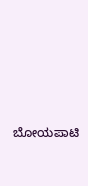ಬೋಯಪಾಟಿ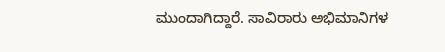ಮುಂದಾಗಿದ್ದಾರೆ. ಸಾವಿರಾರು ಅಭಿಮಾನಿಗಳ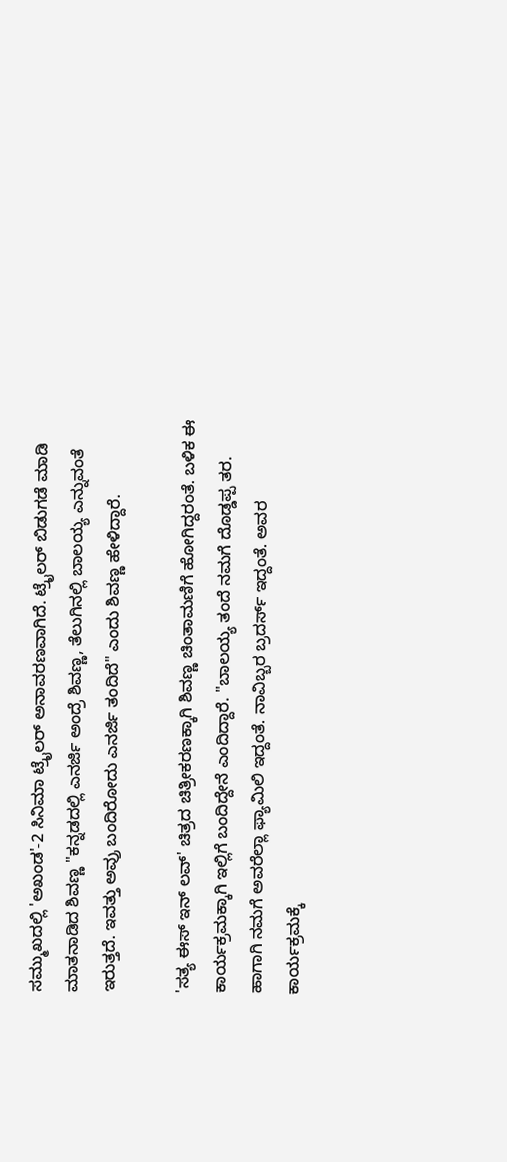ಸಮ್ಮುಖದಲ್ಲಿ 'ಅಖಂಡ'-2 ಸಿನಿಮಾ ಟ್ರೈಲರ್ ಅನಾವರಣವಾಗಿದೆ. ಟ್ರೈಲರ್ ಬಿಡುಗಡೆ ಮಾಡಿ ಮಾತನಾಡಿದ ಶಿವಣ್ಣ "ಕನ್ನಡದಲ್ಲಿ ಎನರ್ಜಿ ಅಂದ್ರೆ ಶಿವಣ್ಣ, ತೆಲುಗಿನಲ್ಲಿ ಬಾಲಯ್ಯ ಎನ್ನುವಂತೆ ಇರುತ್ತದೆ. ಇವತ್ತು ಅವ್ರು ಬಂದಿರೋದು ಎನರ್ಜಿ ತಂದಿದೆ" ಎಂದು ಶಿವಣ್ಣ ಹೇಳಿದ್ದಾರೆ.

'ಸತ್ಯ ಈಸ್ ಇನ್ ಲವ್' ಚಿತ್ರದ ಚಿತ್ರೀಕರಣಕ್ಕಾಗಿ ಶಿವಣ್ಣ ಚಿಂತಾಮಣಿಗೆ ಹೋಗಿದ್ದರಂತೆ. ಬಳಿಕ ಈ ಕಾರ್ಯಕ್ರಮಕ್ಕಾಗಿ ಇಲ್ಲಿಗೆ ಬಂದಿದ್ದೇನೆ ಎಂದಿದ್ದಾರೆ. "ಬಾಲಯ್ಯ ತಂದೆ ನಮಗೆ ದೊಡ್ಡಪ್ಪ ತರ. ಹಾಗಾಗಿ ನಮಗೆ ಅವರೆಲ್ಲಾ ಫ್ಯಾಮಿಲಿ ಇದ್ದಂತೆ. ನಾವಿಬ್ಬರ ಬ್ರದರ್ಸ್ ಇದ್ದಂತೆ. ಅವರ ಕಾರ್ಯಕ್ರಮಕ್ಕೆ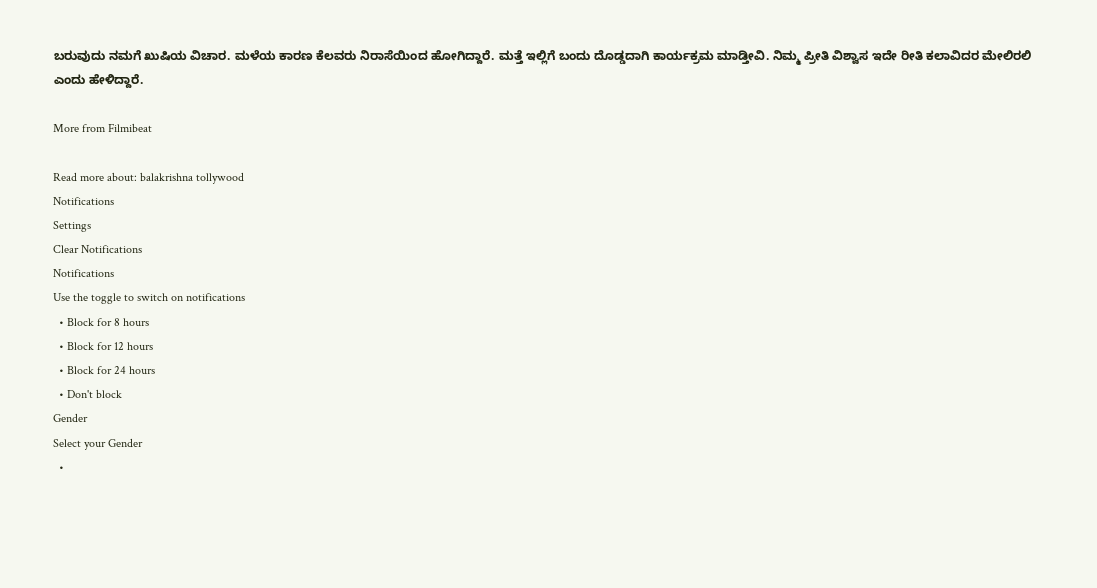ಬರುವುದು ನಮಗೆ ಖುಷಿಯ ವಿಚಾರ. ಮಳೆಯ ಕಾರಣ ಕೆಲವರು ನಿರಾಸೆಯಿಂದ ಹೋಗಿದ್ದಾರೆ. ಮತ್ತೆ ಇಲ್ಲಿಗೆ ಬಂದು ದೊಡ್ಡದಾಗಿ ಕಾರ್ಯಕ್ರಮ ಮಾಡ್ತೀವಿ. ನಿಮ್ಮ ಪ್ರೀತಿ ವಿಶ್ವಾಸ ಇದೇ ರೀತಿ ಕಲಾವಿದರ ಮೇಲಿರಲಿ ಎಂದು ಹೇಳಿದ್ದಾರೆ.

More from Filmibeat

Read more about: balakrishna tollywood
Notifications
Settings
Clear Notifications
Notifications
Use the toggle to switch on notifications
  • Block for 8 hours
  • Block for 12 hours
  • Block for 24 hours
  • Don't block
Gender
Select your Gender
  •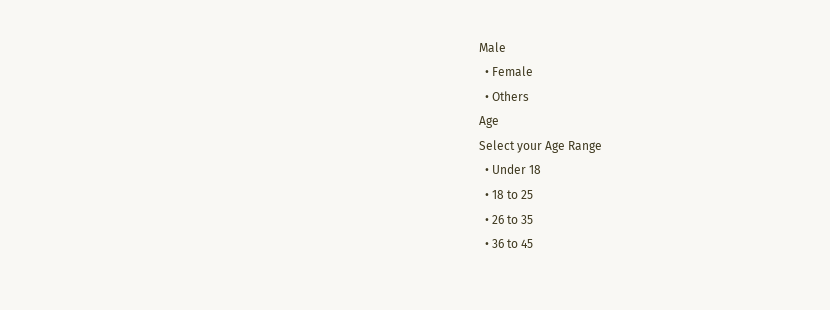Male
  • Female
  • Others
Age
Select your Age Range
  • Under 18
  • 18 to 25
  • 26 to 35
  • 36 to 45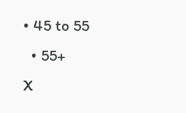• 45 to 55
  • 55+
X